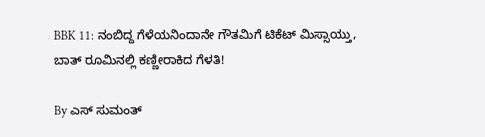BBK 11: ನಂಬಿದ್ದ ಗೆಳೆಯನಿಂದಾನೇ ಗೌತಮಿಗೆ ಟಿಕೆಟ್ ಮಿಸ್ಸಾಯ್ತು, ಬಾತ್ ರೂಮಿನಲ್ಲಿ ಕಣ್ಣೀರಾಕಿದ ಗೆಳತಿ!

By ಎಸ್ ಸುಮಂತ್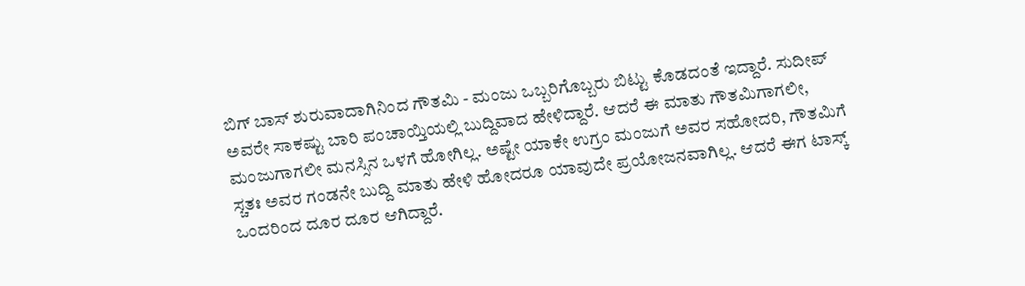ಬಿಗ್ ಬಾಸ್ ಶುರುವಾದಾಗಿನಿಂದ ಗೌತಮಿ - ಮಂಜು ಒಬ್ಬರಿಗೊಬ್ಬರು ಬಿಟ್ಟು ಕೊಡದಂತೆ ಇದ್ದಾರೆ. ಸುದೀಪ್ ಅವರೇ ಸಾಕಷ್ಟು ಬಾರಿ ಪಂಚಾಯ್ತಿಯಲ್ಲಿ ಬುದ್ದಿವಾದ ಹೇಳಿದ್ದಾರೆ. ಆದರೆ ಈ ಮಾತು ಗೌತಮಿಗಾಗಲೀ, ಮಂಜುಗಾಗಲೀ ಮನಸ್ಸಿನ ಒಳಗೆ ಹೋಗಿಲ್ಲ. ಅಷ್ಟೇ ಯಾಕೇ ಉಗ್ರಂ ಮಂಜುಗೆ ಅವರ ಸಹೋದರಿ, ಗೌತಮಿಗೆ ಸ್ಚತಃ ಅವರ ಗಂಡನೇ ಬುದ್ದಿ ಮಾತು ಹೇಳಿ ಹೋದರೂ ಯಾವುದೇ ಪ್ರಯೋಜನವಾಗಿಲ್ಲ. ಆದರೆ ಈಗ ಟಾಸ್ಕ್ ಒಂದರಿಂದ ದೂರ ದೂರ ಆಗಿದ್ದಾರೆ.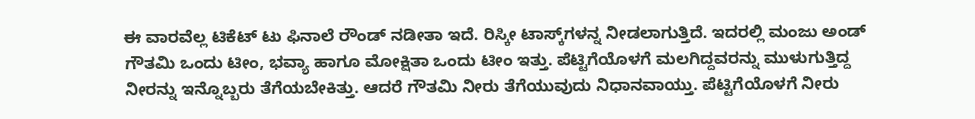ಈ ವಾರವೆಲ್ಲ ಟಿಕೆಟ್ ಟು ಫಿನಾಲೆ ರೌಂಡ್ ನಡೀತಾ ಇದೆ. ರಿಸ್ಕೀ ಟಾಸ್ಕ್‌ಗಳನ್ನ ನೀಡಲಾಗುತ್ತಿದೆ. ಇದರಲ್ಲಿ ಮಂಜು ಅಂಡ್ ಗೌತಮಿ ಒಂದು ಟೀಂ, ಭವ್ಯಾ ಹಾಗೂ ಮೋಕ್ಷಿತಾ ಒಂದು ಟೀಂ ಇತ್ತು. ಪೆಟ್ಟಿಗೆಯೊಳಗೆ ಮಲಗಿದ್ದವರನ್ನು ಮುಳುಗುತ್ತಿದ್ದ ನೀರನ್ನು ಇನ್ನೊಬ್ಬರು ತೆಗೆಯಬೇಕಿತ್ತು. ಆದರೆ ಗೌತಮಿ ನೀರು ತೆಗೆಯುವುದು ನಿಧಾನವಾಯ್ತು. ಪೆಟ್ಟಿಗೆಯೊಳಗೆ ನೀರು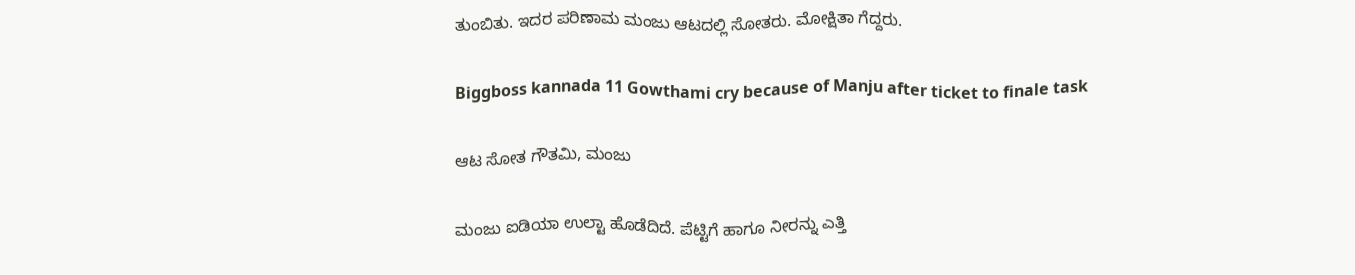ತುಂಬಿತು. ಇದರ ಪರಿಣಾಮ ಮಂಜು ಆಟದಲ್ಲಿ ಸೋತರು. ಮೋಕ್ಷಿತಾ ಗೆದ್ದರು.

Biggboss kannada 11 Gowthami cry because of Manju after ticket to finale task

ಆಟ ಸೋತ ಗೌತಮಿ, ಮಂಜು

ಮಂಜು ಐಡಿಯಾ ಉಲ್ಟಾ ಹೊಡೆದಿದೆ. ಪೆಟ್ಟಿಗೆ ಹಾಗೂ ನೀರನ್ನು ಎತ್ತಿ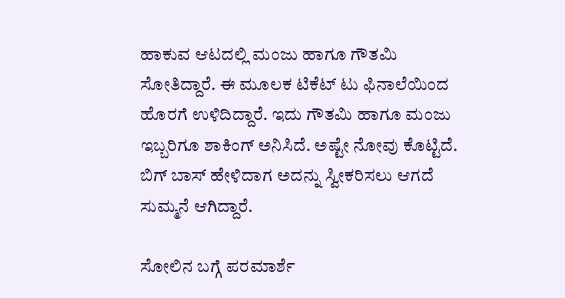ಹಾಕುವ ಆಟದಲ್ಲಿ ಮಂಜು ಹಾಗೂ ಗೌತಮಿ ಸೋತಿದ್ದಾರೆ. ಈ ಮೂಲಕ ಟಿಕೆಟ್ ಟು ಫಿನಾಲೆಯಿಂದ ಹೊರಗೆ ಉಳಿದಿದ್ದಾರೆ. ಇದು ಗೌತಮಿ ಹಾಗೂ ಮಂಜು ಇಬ್ಬರಿಗೂ ಶಾಕಿಂಗ್ ಅನಿಸಿದೆ. ಅಷ್ಟೇ ನೋವು ಕೊಟ್ಟಿದೆ. ಬಿಗ್ ಬಾಸ್ ಹೇಳಿದಾಗ ಅದನ್ನು ಸ್ವೀಕರಿಸಲು ಆಗದೆ ಸುಮ್ಮನೆ ಆಗಿದ್ದಾರೆ.

ಸೋಲಿನ ಬಗ್ಗೆ ಪರಮಾರ್ಶೆ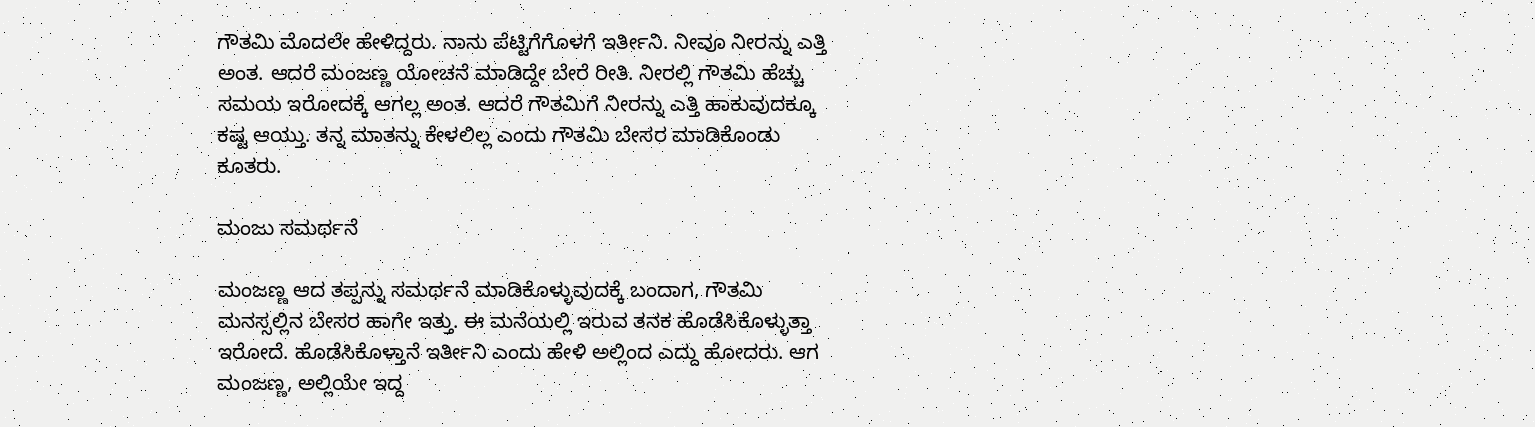ಗೌತಮಿ ಮೊದಲೇ ಹೇಳಿದ್ದರು. ನಾನು ಪೆಟ್ಟಿಗೆಗೊಳಗೆ ಇರ್ತೀನಿ. ನೀವೂ ನೀರನ್ನು ಎತ್ತಿ ಅಂತ. ಆದರೆ ಮಂಜಣ್ಣ ಯೋಚನೆ ಮಾಡಿದ್ದೇ ಬೇರೆ ರೀತಿ. ನೀರಲ್ಲಿ ಗೌತಮಿ ಹೆಚ್ಚು ಸಮಯ ಇರೋದಕ್ಕೆ ಆಗಲ್ಲ ಅಂತ. ಆದರೆ ಗೌತಮಿಗೆ ನೀರನ್ನು ಎತ್ತಿ ಹಾಕುವುದಕ್ಕೂ ಕಷ್ಟ ಆಯ್ತು. ತನ್ನ ಮಾತನ್ನು ಕೇಳಲಿಲ್ಲ ಎಂದು ಗೌತಮಿ ಬೇಸರ ಮಾಡಿಕೊಂಡು ಕೂತರು.

ಮಂಜು ಸಮರ್ಥನೆ

ಮಂಜಣ್ಣ ಆದ ತಪ್ಪನ್ನು ಸಮರ್ಥನೆ ಮಾಡಿಕೊಳ್ಳುವುದಕ್ಕೆ ಬಂದಾಗ, ಗೌತಮಿ ಮನಸ್ಸಲ್ಲಿನ ಬೇಸರ ಹಾಗೇ ಇತ್ತು. ಈ ಮನೆಯಲ್ಲಿ ಇರುವ ತನಕ ಹೊಡೆಸಿಕೊಳ್ಳುತ್ತಾ ಇರೋದೆ. ಹೊಡೆಸಿಕೊಳ್ತಾನೆ ಇರ್ತೀನಿ ಎಂದು ಹೇಳಿ ಅಲ್ಲಿಂದ ಎದ್ದು ಹೋದರು. ಆಗ ಮಂಜಣ್ಣ, ಅಲ್ಲಿಯೇ ಇದ್ದ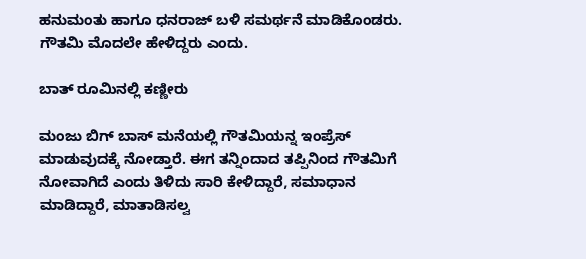ಹನುಮಂತು ಹಾಗೂ ಧನರಾಜ್ ಬಳಿ ಸಮರ್ಥನೆ ಮಾಡಿಕೊಂಡರು. ಗೌತಮಿ ಮೊದಲೇ ಹೇಳಿದ್ದರು ಎಂದು.

ಬಾತ್ ರೂಮಿನಲ್ಲಿ ಕಣ್ಣೀರು

ಮಂಜು ಬಿಗ್ ಬಾಸ್ ಮನೆಯಲ್ಲಿ ಗೌತಮಿಯನ್ನ ಇಂಪ್ರೆಸ್ ಮಾಡುವುದಕ್ಕೆ ನೋಡ್ತಾರೆ. ಈಗ ತನ್ನಿಂದಾದ ತಪ್ಪಿನಿಂದ ಗೌತಮಿಗೆ ನೋವಾಗಿದೆ ಎಂದು ತಿಳಿದು ಸಾರಿ ಕೇಳಿದ್ದಾರೆ, ಸಮಾಧಾನ ಮಾಡಿದ್ದಾರೆ, ಮಾತಾಡಿಸಲ್ವ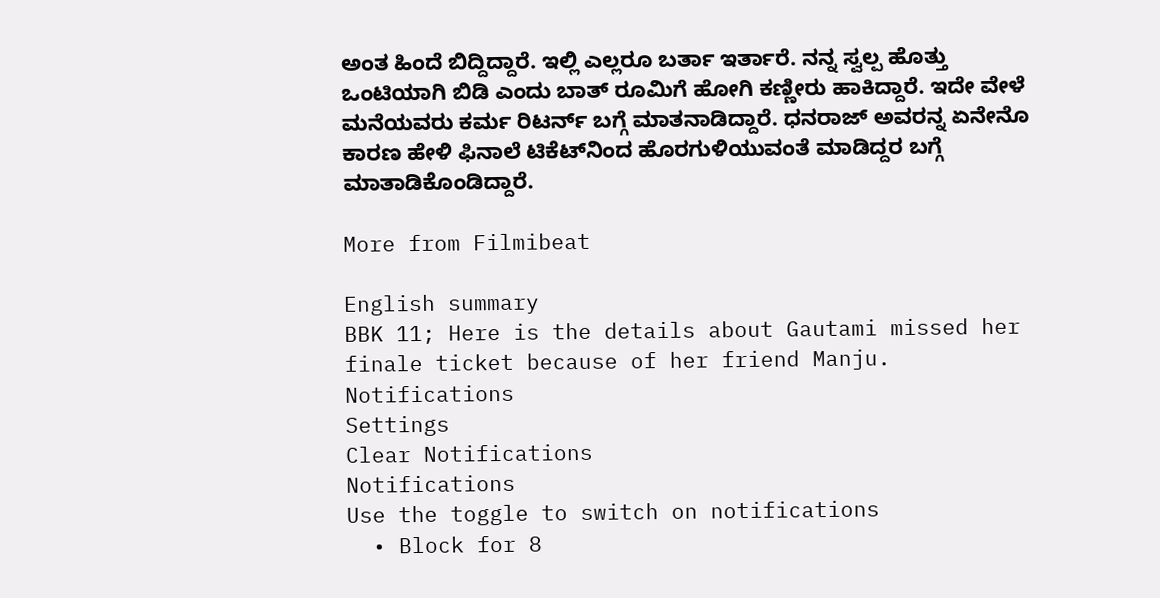ಅಂತ ಹಿಂದೆ ಬಿದ್ದಿದ್ದಾರೆ. ಇಲ್ಲಿ ಎಲ್ಲರೂ ಬರ್ತಾ ಇರ್ತಾರೆ. ನನ್ನ ಸ್ವಲ್ಪ ಹೊತ್ತು ಒಂಟಿಯಾಗಿ‌ ಬಿಡಿ ಎಂದು ಬಾತ್ ರೂಮಿಗೆ ಹೋಗಿ ಕಣ್ಣೀರು ಹಾಕಿದ್ದಾರೆ. ಇದೇ ವೇಳೆ ಮನೆಯವರು ಕರ್ಮ ರಿಟರ್ನ್ ಬಗ್ಗೆ ಮಾತನಾಡಿದ್ದಾರೆ. ಧನರಾಜ್ ಅವರನ್ನ ಏನೇನೊ ಕಾರಣ ಹೇಳಿ ಫಿನಾಲೆ ಟಿಕೆಟ್‌ನಿಂದ ಹೊರಗುಳಿಯುವಂತೆ ಮಾಡಿದ್ದರ ಬಗ್ಗೆ ಮಾತಾಡಿಕೊಂಡಿದ್ದಾರೆ.

More from Filmibeat

English summary
BBK 11; Here is the details about Gautami missed her finale ticket because of her friend Manju.
Notifications
Settings
Clear Notifications
Notifications
Use the toggle to switch on notifications
  • Block for 8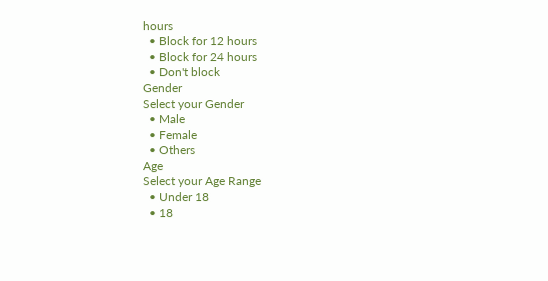hours
  • Block for 12 hours
  • Block for 24 hours
  • Don't block
Gender
Select your Gender
  • Male
  • Female
  • Others
Age
Select your Age Range
  • Under 18
  • 18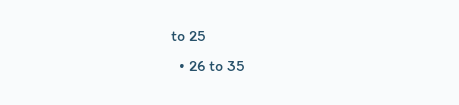to 25
  • 26 to 35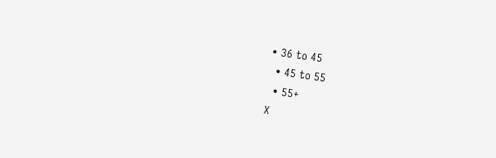• 36 to 45
  • 45 to 55
  • 55+
X